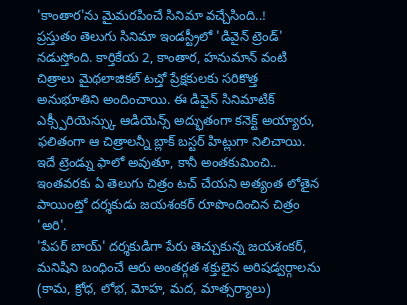'కాంతార'ను మైమరపించే సినిమా వచ్చేసింది..!
ప్రస్తుతం తెలుగు సినిమా ఇండస్ట్రీలో 'డివైన్ ట్రెండ్' నడుస్తోంది. కార్తికేయ 2, కాంతార, హనుమాన్ వంటి చిత్రాలు మైథలాజికల్ టచ్తో ప్రేక్షకులకు సరికొత్త అనుభూతిని అందించాయి. ఈ డివైన్ సినిమాటిక్ ఎక్స్పీరియెన్స్కు ఆడియెన్స్ అద్భుతంగా కనెక్ట్ అయ్యారు, ఫలితంగా ఆ చిత్రాలన్నీ బ్లాక్ బస్టర్ హిట్లుగా నిలిచాయి. ఇదే ట్రెండ్ను ఫాలో అవుతూ, కానీ అంతకుమించి.. ఇంతవరకు ఏ తెలుగు చిత్రం టచ్ చేయని అత్యంత లోతైన పాయింట్తో దర్శకుడు జయశంకర్ రూపొందించిన చిత్రం 'అరి'.
'పేపర్ బాయ్' దర్శకుడిగా పేరు తెచ్చుకున్న జయశంకర్, మనిషిని బంధించే ఆరు అంతర్గత శక్తులైన అరిషడ్వర్గాలను (కామ, క్రోధ, లోభ, మోహ, మద, మాత్సర్యాలు)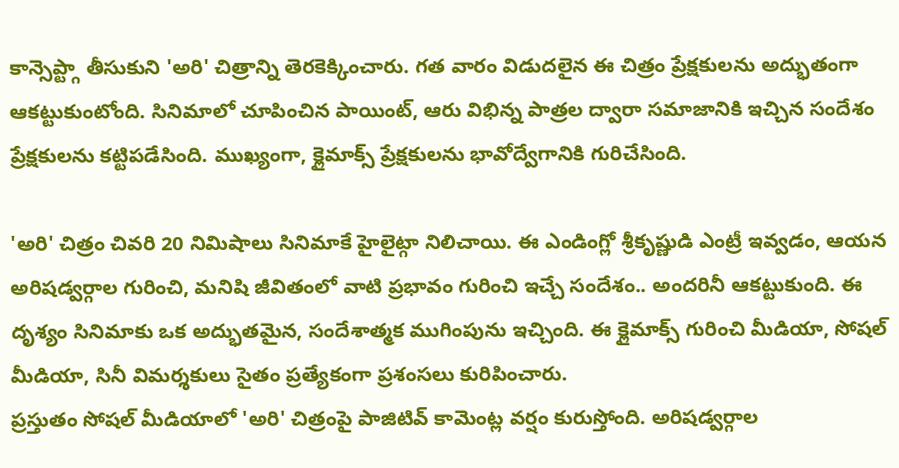కాన్సెప్ట్గా తీసుకుని 'అరి' చిత్రాన్ని తెరకెక్కించారు. గత వారం విడుదలైన ఈ చిత్రం ప్రేక్షకులను అద్భుతంగా ఆకట్టుకుంటోంది. సినిమాలో చూపించిన పాయింట్, ఆరు విభిన్న పాత్రల ద్వారా సమాజానికి ఇచ్చిన సందేశం ప్రేక్షకులను కట్టిపడేసింది. ముఖ్యంగా, క్లైమాక్స్ ప్రేక్షకులను భావోద్వేగానికి గురిచేసింది.

'అరి' చిత్రం చివరి 20 నిమిషాలు సినిమాకే హైలైట్గా నిలిచాయి. ఈ ఎండింగ్లో శ్రీకృష్ణుడి ఎంట్రీ ఇవ్వడం, ఆయన అరిషడ్వర్గాల గురించి, మనిషి జీవితంలో వాటి ప్రభావం గురించి ఇచ్చే సందేశం.. అందరినీ ఆకట్టుకుంది. ఈ దృశ్యం సినిమాకు ఒక అద్భుతమైన, సందేశాత్మక ముగింపును ఇచ్చింది. ఈ క్లైమాక్స్ గురించి మీడియా, సోషల్ మీడియా, సినీ విమర్శకులు సైతం ప్రత్యేకంగా ప్రశంసలు కురిపించారు.
ప్రస్తుతం సోషల్ మీడియాలో 'అరి' చిత్రంపై పాజిటివ్ కామెంట్ల వర్షం కురుస్తోంది. అరిషడ్వర్గాల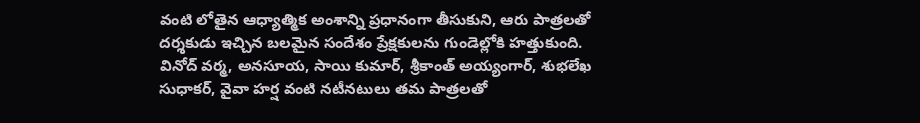వంటి లోతైన ఆధ్యాత్మిక అంశాన్ని ప్రధానంగా తీసుకుని, ఆరు పాత్రలతో దర్శకుడు ఇచ్చిన బలమైన సందేశం ప్రేక్షకులను గుండెల్లోకి హత్తుకుంది. వినోద్ వర్మ, అనసూయ, సాయి కుమార్, శ్రీకాంత్ అయ్యంగార్, శుభలేఖ సుధాకర్, వైవా హర్ష వంటి నటీనటులు తమ పాత్రలతో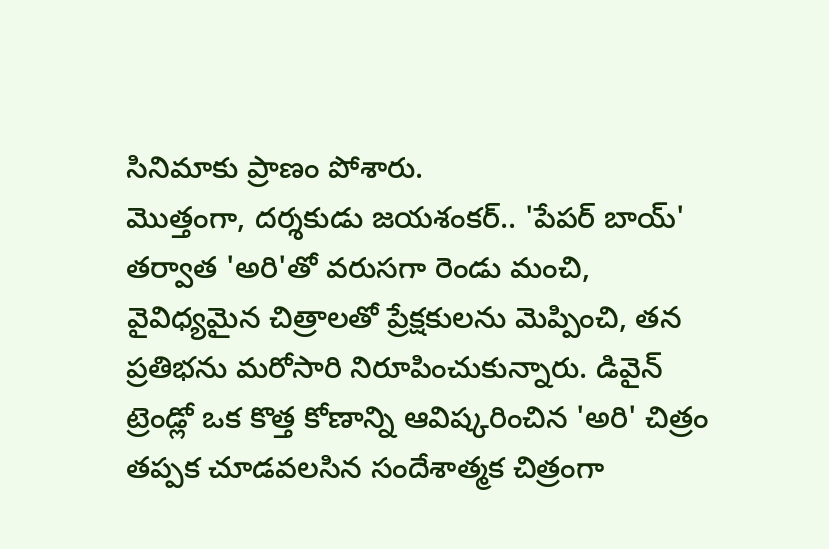సినిమాకు ప్రాణం పోశారు.
మొత్తంగా, దర్శకుడు జయశంకర్.. 'పేపర్ బాయ్' తర్వాత 'అరి'తో వరుసగా రెండు మంచి, వైవిధ్యమైన చిత్రాలతో ప్రేక్షకులను మెప్పించి, తన ప్రతిభను మరోసారి నిరూపించుకున్నారు. డివైన్ ట్రెండ్లో ఒక కొత్త కోణాన్ని ఆవిష్కరించిన 'అరి' చిత్రం తప్పక చూడవలసిన సందేశాత్మక చిత్రంగా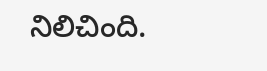నిలిచింది.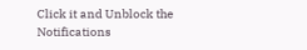Click it and Unblock the Notifications